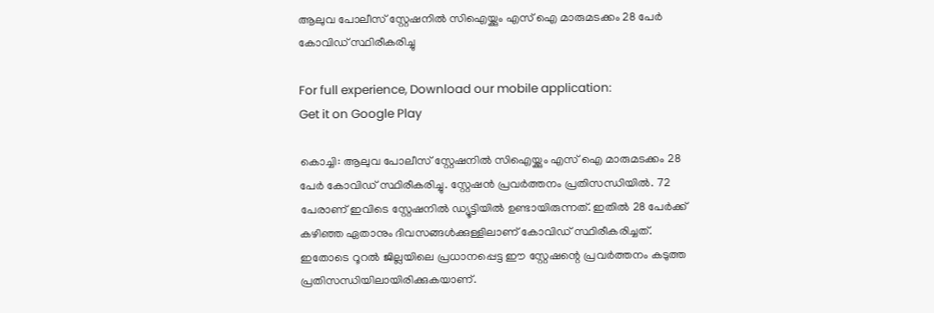ആലുവ പോലീസ് സ്റ്റേഷനില്‍ സിഐയ്ക്കും എസ് ഐ മാരുമടക്കം 28 പേര്‍ കോവിഡ് സ്ഥിരീകരിച്ചു

For full experience, Download our mobile application:
Get it on Google Play

കൊച്ചി: ആലുവ പോലീസ് സ്റ്റേഷനില്‍ സിഐയ്ക്കും എസ് ഐ മാരുമടക്കം 28 പേര്‍ കോവിഡ് സ്ഥിരീകരിച്ചു. സ്റ്റേഷന്‍ പ്രവര്‍ത്തനം പ്രതിസന്ധിയില്‍. 72 പേരാണ് ഇവിടെ സ്റ്റേഷനില്‍ ഡ്യൂട്ടിയില്‍ ഉണ്ടായിരുന്നത്. ഇതില്‍ 28 പേര്‍ക്ക് കഴിഞ്ഞ ഏതാനും ദിവസങ്ങള്‍ക്കുള്ളിലാണ് കോവിഡ് സ്ഥിരീകരിച്ചത്. ഇതോടെ റൂറല്‍ ജില്ലയിലെ പ്രധാനപ്പെട്ട ഈ സ്റ്റേഷന്റെ പ്രവര്‍ത്തനം കടുത്ത പ്രതിസന്ധിയിലായിരിക്കുകയാണ്.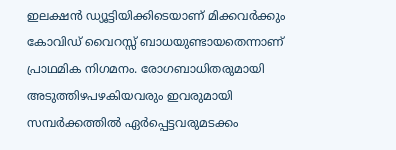ഇലക്ഷന്‍ ഡ്യൂട്ടിയിക്കിടെയാണ് മിക്കവര്‍ക്കും കോവിഡ് വൈറസ്സ് ബാധയുണ്ടായതെന്നാണ് പ്രാഥമിക നിഗമനം. രോഗബാധിതരുമായി അടുത്തിഴപഴകിയവരും ഇവരുമായി സമ്പര്‍ക്കത്തില്‍ ഏര്‍പ്പെട്ടവരുമടക്കം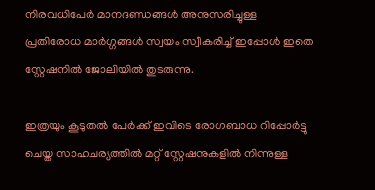നിരവധിപേര്‍ മാനദണ്ഡങ്ങള്‍ അനുസരിച്ചുള്ള പ്രതിരോധ മാര്‍ഗ്ഗങ്ങള്‍ സ്വയം സ്വീകരിച്ച്‌ ഇപ്പോള്‍ ഇതെ സ്റ്റേഷനില്‍ ജോലിയില്‍ തുടരുന്നു.

ഇത്രയും കൂടുതല്‍ പേര്‍ക്ക് ഇവിടെ രോഗബാധ റിപ്പോര്‍ട്ടു ചെയ്ത സാഹചര്യത്തില്‍ മറ്റ് സ്റ്റേഷനുകളില്‍ നിന്നുള്ള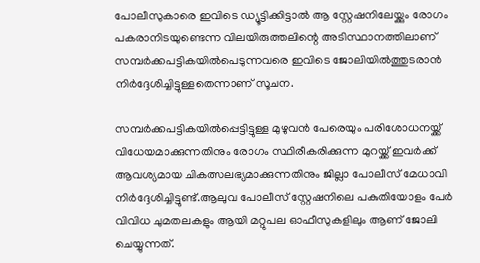പോലീസുകാരെ ഇവിടെ ഡ്യൂട്ടിക്കിട്ടാല്‍ ആ സ്റ്റേഷനിലേയ്ക്കും രോഗം പകരാനിടയുണ്ടെന്ന വിലയിരുത്തലിന്റെ അടിസ്ഥാനത്തിലാണ് സമ്പര്‍ക്കപട്ടികയില്‍പെടുന്നവരെ ഇവിടെ ജോലിയില്‍ത്തുടരാന്‍ നിര്‍ദ്ദേശിച്ചിട്ടുള്ളതെന്നാണ് സൂചന.

സമ്പര്‍ക്കപട്ടികയില്‍പ്പെട്ടിട്ടുള്ള മുഴുവന്‍ പേരെയും പരിശോധനയ്ക്ക് വിധേയമാക്കുന്നതിനും രോഗം സ്ഥിരീകരിക്കുന്ന മുറയ്ക്ക് ഇവര്‍ക്ക് ആവശ്യമായ ചികത്സലഭ്യമാക്കുന്നതിനും ജില്ലാ പോലീസ് മേധാവി നിര്‍ദ്ദേശിച്ചിട്ടുണ്ട്.ആലുവ പോലീസ് സ്റ്റേഷനിലെ പകുതിയോളം പേര്‍ വിവിധ ചുമതലകളും ആയി മറ്റുപല ഓഫീസുകളിലും ആണ് ജോലി ചെയ്യുന്നത്.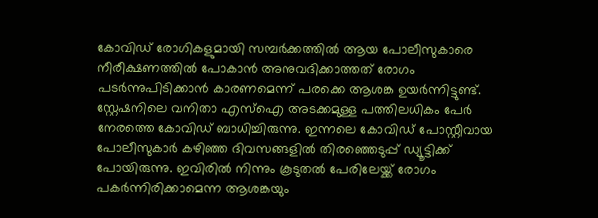കോവിഡ് രോഗികളുമായി സമ്പര്‍ക്കത്തില്‍ ആയ പോലീസുകാരെ നീരീക്ഷണത്തില്‍ പോകാന്‍ അനുവദിക്കാത്തത് രോഗം പടര്‍ന്നുപിടിക്കാന്‍ കാരണമെന്ന് പരക്കെ ആശങ്ക ഉയര്‍ന്നിട്ടുണ്ട്. സ്റ്റേഷനിലെ വനിതാ എസ്‌ഐ അടക്കമുള്ള പത്തിലധികം പേര്‍ നേരത്തെ കോവിഡ് ബാധിച്ചിരുന്നു. ഇന്നലെ കോവിഡ് പോസ്റ്റീവായ പോലീസുകാര്‍ കഴിഞ്ഞ ദിവസങ്ങളില്‍ തിരഞ്ഞെടുപ്പ് ഡ്യൂട്ടിക്ക് പോയിരുന്നു. ഇവിരില്‍ നിന്നും കൂടുതല്‍ പേരിലേയ്ക്ക് രോഗം പകര്‍ന്നിരിക്കാമെന്ന ആശങ്കയും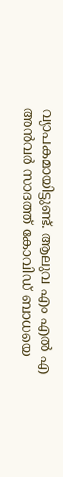വ്യാപകമായിട്ടുണ്ട്. ആലുവ എം എല്‍ എ അന്‍വര്‍ സാദത്ത് കോവിഡ് ബാധയെ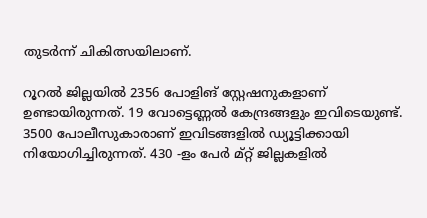തുടര്‍ന്ന് ചികിത്സയിലാണ്.

റൂറല്‍ ജില്ലയില്‍ 2356 പോളിങ് സ്റ്റേഷനുകളാണ് ഉണ്ടായിരുന്നത്. 19 വോട്ടെണ്ണല്‍ കേന്ദ്രങ്ങളും ഇവിടെയുണ്ട്. 3500 പോലീസുകാരാണ് ഇവിടങ്ങളില്‍ ഡ്യൂട്ടിക്കായി നിയോഗിച്ചിരുന്നത്. 430 -ളം പേര്‍ മ്റ്റ് ജില്ലകളില്‍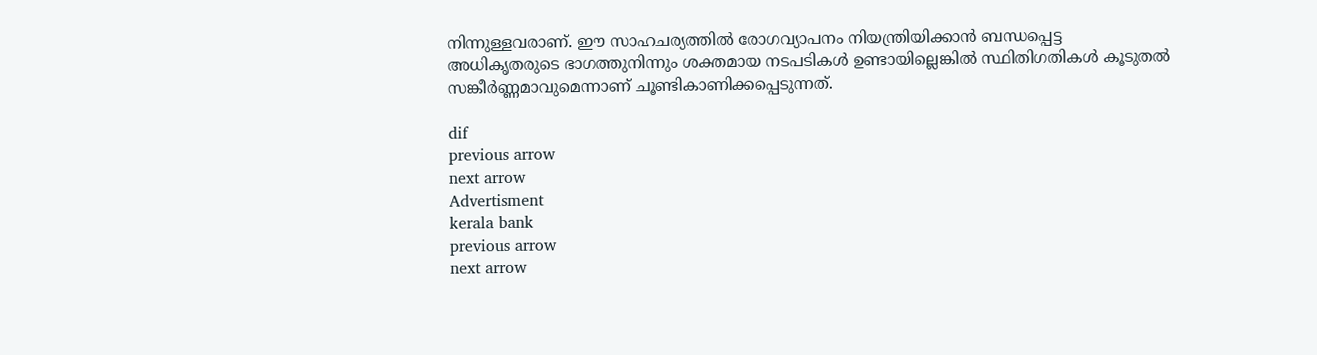നിന്നുള്ളവരാണ്. ഈ സാഹചര്യത്തില്‍ രോഗവ്യാപനം നിയന്ത്രിയിക്കാന്‍ ബന്ധപ്പെട്ട അധികൃതരുടെ ഭാഗത്തുനിന്നും ശക്തമായ നടപടികള്‍ ഉണ്ടായില്ലെങ്കില്‍ സ്ഥിതിഗതികള്‍ കൂടുതല്‍ സങ്കീര്‍ണ്ണമാവുമെന്നാണ് ചൂണ്ടികാണിക്കപ്പെടുന്നത്.

dif
previous arrow
next arrow
Advertisment
kerala bank
previous arrow
next arrow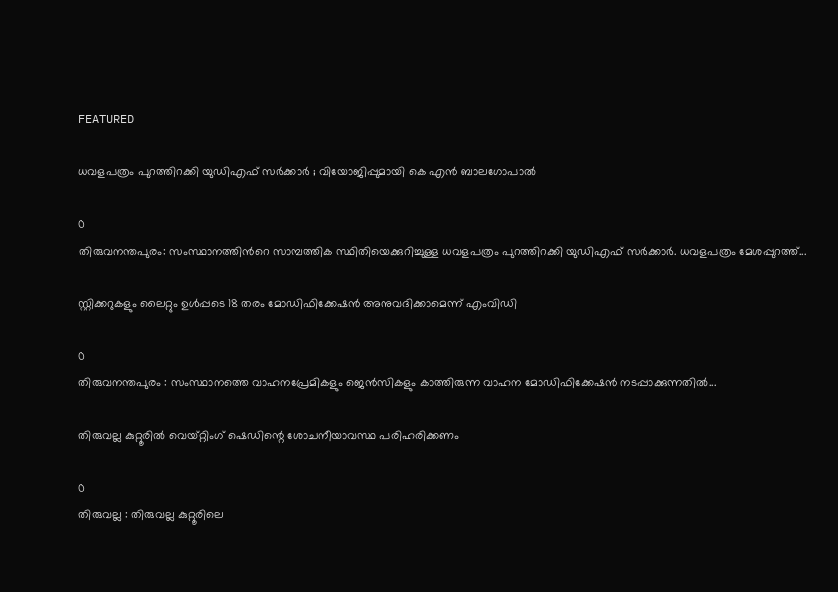FEATURED

ധവളപത്രം പുറത്തിറക്കി യുഡിഎഫ് സർക്കാർ ; വിയോജിപ്പുമായി കെ എൻ ബാലഗോപാൽ

0
തിരുവനന്തപുരം: സംസ്ഥാനത്തിന്‍റെ സാമ്പത്തിക സ്ഥിതിയെക്കുറിച്ചുള്ള ധവളപത്രം പുറത്തിറക്കി യുഡിഎഫ് സർക്കാർ. ധവളപത്രം മേശപ്പുറത്ത്...

സ്റ്റിക്കറുകളും ലൈറ്റും ഉള്‍പ്പടെ 18 തരം മോഡിഫിക്കേഷന്‍ അനുവദിക്കാമെന്ന് എംവിഡി

0
തിരുവനന്തപുരം : സംസ്ഥാനത്തെ വാഹനപ്രേമികളും ജെന്‍സികളും കാത്തിരുന്ന വാഹന മോഡിഫിക്കേഷന്‍ നടപ്പാക്കുന്നതില്‍...

തിരുവല്ല കുറ്റൂരില്‍ വെയ്റ്റിംഗ് ഷെഡിന്റെ ശോചനീയാവസ്ഥ പരിഹരിക്കണം

0
തിരുവല്ല : തിരുവല്ല കുറ്റൂരിലെ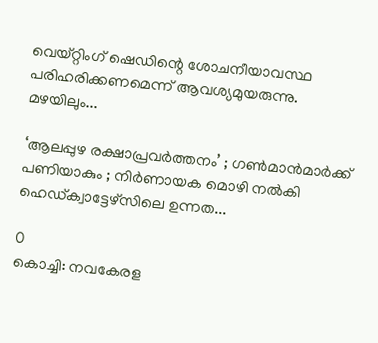വെയ്റ്റിംഗ് ഷെഡിന്റെ ശോചനീയാവസ്ഥ പരിഹരിക്കണമെന്ന് ആവശ്യമുയരുന്നു. മഴയിലും...

‘ആലപ്പുഴ രക്ഷാപ്രവർത്തനം’ ; ഗൺമാൻമാർക്ക് പണിയാകും ; നിർണായക മൊഴി നൽകി ഹെഡ്ക്വാട്ടേഴ്സിലെ ഉന്നത...

0
കൊച്ചി: നവകേരള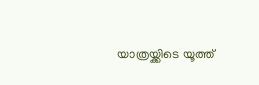യാത്രയ്ക്കിടെ യൂത്ത്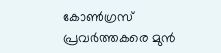കോൺഗ്രസ്‌ പ്രവർത്തകരെ മുൻ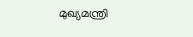മുഖ്യമന്ത്രി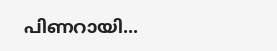പിണറായി...